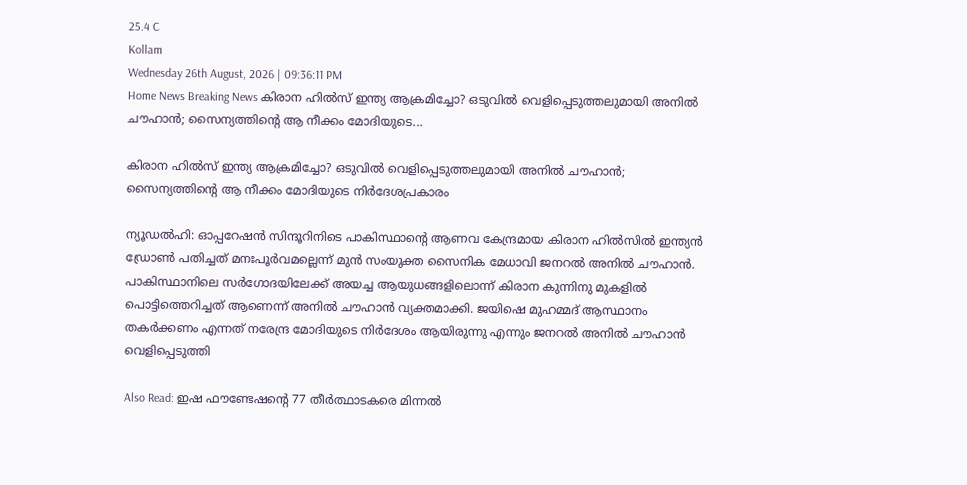25.4 C
Kollam
Wednesday 26th August, 2026 | 09:36:11 PM
Home News Breaking News കിരാന ഹിൽസ് ഇന്ത്യ ആക്രമിച്ചോ? ഒടുവിൽ വെളിപ്പെടുത്തലുമായി അനിൽ ചൗഹാൻ; സൈന്യത്തിൻ്റെ ആ നീക്കം മോദിയുടെ...

കിരാന ഹിൽസ് ഇന്ത്യ ആക്രമിച്ചോ? ഒടുവിൽ വെളിപ്പെടുത്തലുമായി അനിൽ ചൗഹാൻ; സൈന്യത്തിൻ്റെ ആ നീക്കം മോദിയുടെ നിർദേശപ്രകാരം

ന്യൂഡൽഹി: ഓപ്പറേഷൻ സിന്ദൂറിനിടെ പാകിസ്ഥാന്റെ ആണവ കേന്ദ്രമായ കിരാന ഹിൽസിൽ ഇന്ത്യൻ ഡ്രോൺ പതിച്ചത് മനഃപൂർവമല്ലെന്ന് മുൻ സംയുക്ത സൈനിക മേധാവി ജനറൽ അനിൽ ചൗഹാൻ. പാകിസ്ഥാനിലെ സർഗോദയിലേക്ക് അയച്ച ആയുധങ്ങളിലൊന്ന് കിരാന കുന്നിനു മുകളിൽ പൊട്ടിത്തെറിച്ചത് ആണെന്ന് അനിൽ ചൗഹാൻ വ്യക്തമാക്കി. ജയിഷെ മുഹമ്മദ് ആസ്ഥാനം തകർക്കണം എന്നത് നരേന്ദ്ര മോദിയുടെ നിർദേശം ആയിരുന്നു എന്നും ജനറൽ അനിൽ ചൗഹാൻ വെളിപ്പെടുത്തി

Also Read: ഇഷ ഫൗണ്ടേഷൻ്റെ 77 തീർത്ഥാടകരെ മിന്നൽ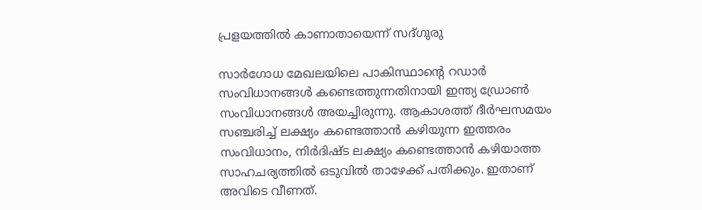പ്രളയത്തിൽ കാണാതായെന്ന് സദ്ഗുരു

സാർഗോധ മേഖലയിലെ പാകിസ്ഥാന്റെ റഡാർ സംവിധാനങ്ങൾ കണ്ടെത്തുന്നതിനായി ഇന്ത്യ ഡ്രോൺ സംവിധാനങ്ങൾ അയച്ചിരുന്നു. ആകാശത്ത് ദീർഘസമയം സഞ്ചരിച്ച് ലക്ഷ്യം കണ്ടെത്താൻ കഴിയുന്ന ഇത്തരം സംവിധാനം, നിർദിഷ്ട ലക്ഷ്യം കണ്ടെത്താൻ കഴിയാത്ത സാഹചര്യത്തിൽ ഒടുവിൽ താഴേക്ക് പതിക്കും. ഇതാണ് അവിടെ വീണത്.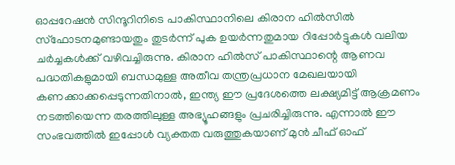ഓപ്പറേഷൻ സിന്ദൂറിനിടെ പാകിസ്ഥാനിലെ കിരാന ഹിൽസിൽ സ്ഫോടനമുണ്ടായതും തുടർന്ന് പുക ഉയർന്നതുമായ റിപ്പോർട്ടുകൾ വലിയ ചർച്ചകൾക്ക് വഴിവച്ചിരുന്നു. കിരാന ഹിൽസ് പാകിസ്ഥാന്റെ ആണവ പദ്ധതികളുമായി ബന്ധമുള്ള അതീവ തന്ത്രപ്രധാന മേഖലയായി കണക്കാക്കപ്പെടുന്നതിനാൽ, ഇന്ത്യ ഈ പ്രദേശത്തെ ലക്ഷ്യമിട്ട് ആക്രമണം നടത്തിയെന്ന തരത്തിലുള്ള അഭ്യൂഹങ്ങളും പ്രചരിച്ചിരുന്നു. എന്നാൽ ഈ സംഭവത്തിൽ ഇപ്പോൾ വ്യക്തത വരുത്തുകയാണ് മുൻ ചീഫ് ഓഫ്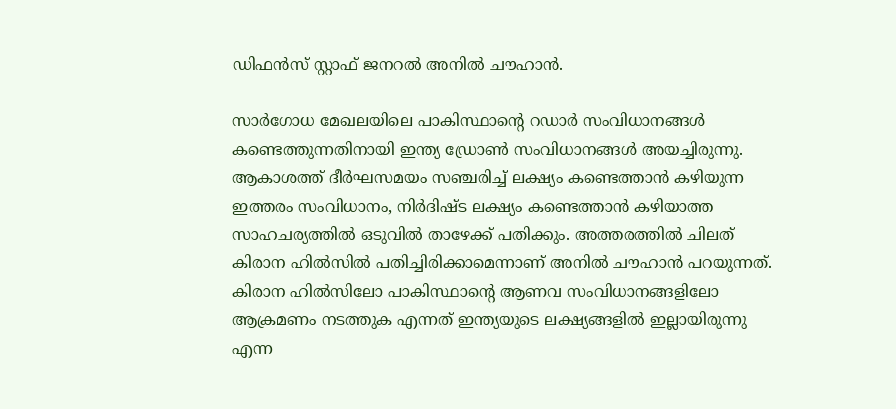ഡിഫൻസ് സ്റ്റാഫ് ജനറൽ അനിൽ ചൗഹാൻ.

സാർഗോധ മേഖലയിലെ പാകിസ്ഥാന്റെ റഡാർ സംവിധാനങ്ങൾ കണ്ടെത്തുന്നതിനായി ഇന്ത്യ ഡ്രോൺ സംവിധാനങ്ങൾ അയച്ചിരുന്നു. ആകാശത്ത് ദീർഘസമയം സഞ്ചരിച്ച് ലക്ഷ്യം കണ്ടെത്താൻ കഴിയുന്ന ഇത്തരം സംവിധാനം, നിർദിഷ്ട ലക്ഷ്യം കണ്ടെത്താൻ കഴിയാത്ത സാഹചര്യത്തിൽ ഒടുവിൽ താഴേക്ക് പതിക്കും. അത്തരത്തിൽ ചിലത് കിരാന ഹിൽസിൽ പതിച്ചിരിക്കാമെന്നാണ് അനിൽ ചൗഹാൻ പറയുന്നത്. കിരാന ഹിൽസിലോ പാകിസ്ഥാന്റെ ആണവ സംവിധാനങ്ങളിലോ ആക്രമണം നടത്തുക എന്നത് ഇന്ത്യയുടെ ലക്ഷ്യങ്ങളിൽ ഇല്ലായിരുന്നു എന്ന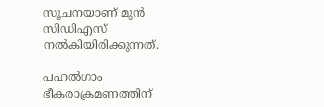സൂചനയാണ് മുൻ സിഡിഎസ് നൽകിയിരിക്കുന്നത്.

പഹൽഗാം ഭീകരാക്രമണത്തിന്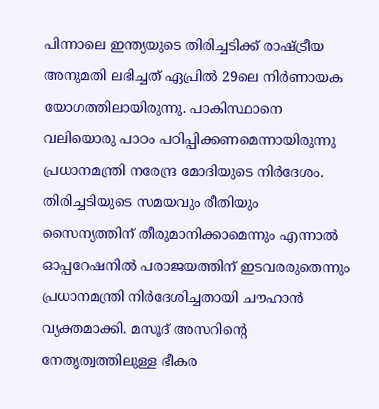പിന്നാലെ ഇന്ത്യയുടെ തിരിച്ചടിക്ക് രാഷ്ട്രീയ അനുമതി ലഭിച്ചത് ഏപ്രിൽ 29ലെ നിർണായക യോഗത്തിലായിരുന്നു. പാകിസ്ഥാനെ വലിയൊരു പാഠം പഠിപ്പിക്കണമെന്നായിരുന്നു പ്രധാനമന്ത്രി നരേന്ദ്ര മോദിയുടെ നിർദേശം. തിരിച്ചടിയുടെ സമയവും രീതിയും സൈന്യത്തിന് തീരുമാനിക്കാമെന്നും എന്നാൽ ഓപ്പറേഷനിൽ പരാജയത്തിന് ഇടവരരുതെന്നും പ്രധാനമന്ത്രി നിർദേശിച്ചതായി ചൗഹാൻ വ്യക്തമാക്കി. മസൂദ് അസറിൻ്റെ നേതൃത്വത്തിലുള്ള ഭീകര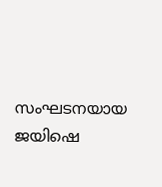സംഘടനയായ ജയിഷെ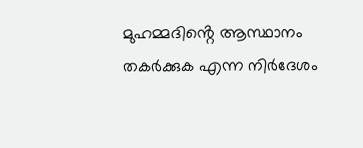മുഹമ്മദിൻ്റെ ആസ്ഥാനം തകർക്കുക എന്ന നിർദേശം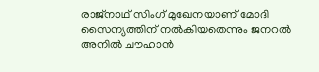രാജ്നാഥ് സിംഗ് മുഖേനയാണ് മോദി സൈന്യത്തിന് നൽകിയതെന്നും ജനറൽ അനിൽ ചൗഹാൻ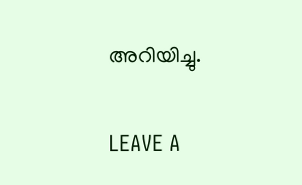അറിയിച്ചു.

LEAVE A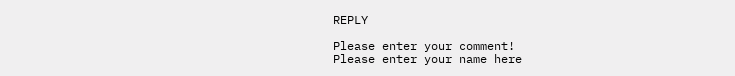REPLY

Please enter your comment!
Please enter your name here